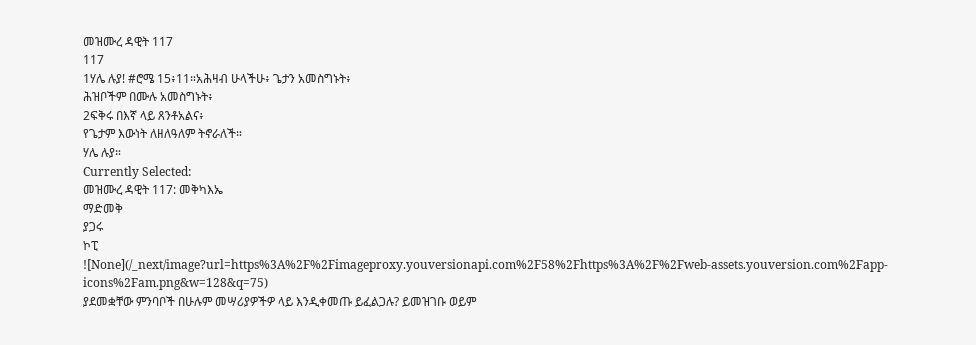መዝሙረ ዳዊት 117
117
1ሃሌ ሉያ! #ሮሜ 15፥11።አሕዛብ ሁላችሁ፥ ጌታን አመስግኑት፥
ሕዝቦችም በሙሉ አመስግኑት፥
2ፍቅሩ በእኛ ላይ ጸንቶአልና፥
የጌታም እውነት ለዘለዓለም ትኖራለች።
ሃሌ ሉያ።
Currently Selected:
መዝሙረ ዳዊት 117: መቅካእኤ
ማድመቅ
ያጋሩ
ኮፒ
![None](/_next/image?url=https%3A%2F%2Fimageproxy.youversionapi.com%2F58%2Fhttps%3A%2F%2Fweb-assets.youversion.com%2Fapp-icons%2Fam.png&w=128&q=75)
ያደመቋቸው ምንባቦች በሁሉም መሣሪያዎችዎ ላይ እንዲቀመጡ ይፈልጋሉ? ይመዝገቡ ወይም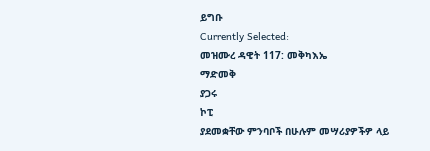ይግቡ
Currently Selected:
መዝሙረ ዳዊት 117: መቅካእኤ
ማድመቅ
ያጋሩ
ኮፒ
ያደመቋቸው ምንባቦች በሁሉም መሣሪያዎችዎ ላይ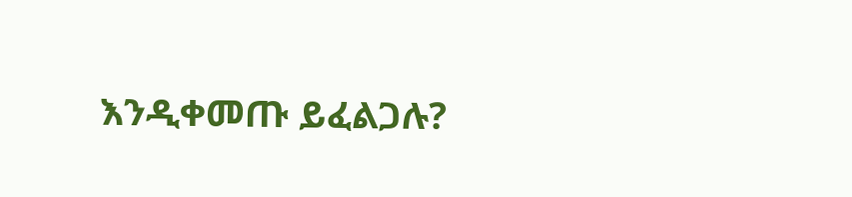እንዲቀመጡ ይፈልጋሉ?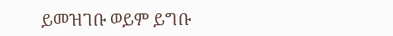ይመዝገቡ ወይም ይግቡ